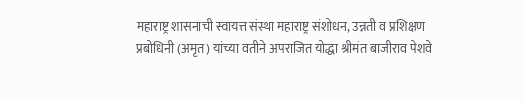महाराष्ट्र शासनाची स्वायत्त संस्था महाराष्ट्र संशोधन, उन्नती व प्रशिक्षण प्रबोधिनी (अमृत) यांच्या वतीने अपराजित योद्धा श्रीमंत बाजीराव पेशवे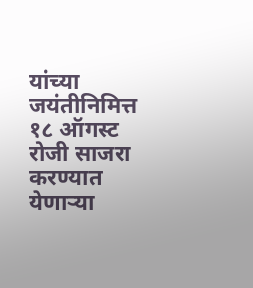यांच्या जयंतीनिमित्त १८ ऑगस्ट रोजी साजरा करण्यात येणाऱ्या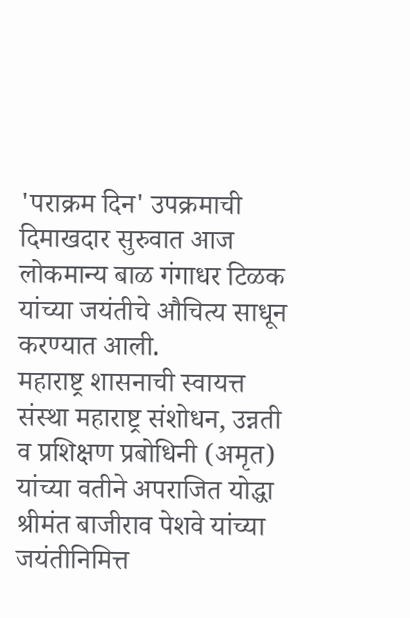'पराक्रम दिन' उपक्रमाची दिमाखदार सुरुवात आज लोकमान्य बाळ गंगाधर टिळक यांच्या जयंतीचे औचित्य साधून करण्यात आली.
महाराष्ट्र शासनाची स्वायत्त संस्था महाराष्ट्र संशोधन, उन्नती व प्रशिक्षण प्रबोधिनी (अमृत) यांच्या वतीने अपराजित योद्धा श्रीमंत बाजीराव पेशवे यांच्या जयंतीनिमित्त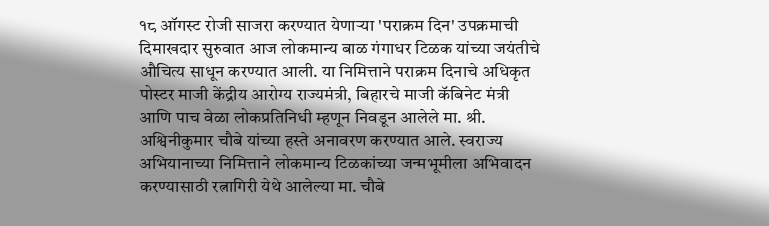१८ ऑगस्ट रोजी साजरा करण्यात येणाऱ्या 'पराक्रम दिन' उपक्रमाची दिमाखदार सुरुवात आज लोकमान्य बाळ गंगाधर टिळक यांच्या जयंतीचे औचित्य साधून करण्यात आली. या निमित्ताने पराक्रम दिनाचे अधिकृत पोस्टर माजी केंद्रीय आरोग्य राज्यमंत्री, बिहारचे माजी कॅबिनेट मंत्री आणि पाच वेळा लोकप्रतिनिधी म्हणून निवडून आलेले मा. श्री. अश्विनीकुमार चौबे यांच्या हस्ते अनावरण करण्यात आले. स्वराज्य अभियानाच्या निमित्ताने लोकमान्य टिळकांच्या जन्मभूमीला अभिवादन करण्यासाठी रत्नागिरी येथे आलेल्या मा. चौबे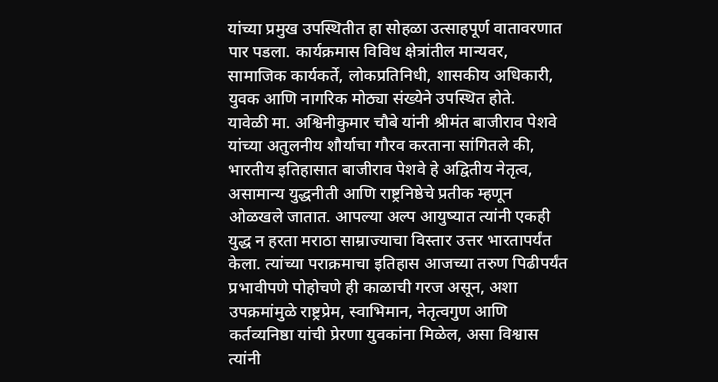यांच्या प्रमुख उपस्थितीत हा सोहळा उत्साहपूर्ण वातावरणात पार पडला. कार्यक्रमास विविध क्षेत्रांतील मान्यवर, सामाजिक कार्यकर्ते, लोकप्रतिनिधी, शासकीय अधिकारी, युवक आणि नागरिक मोठ्या संख्येने उपस्थित होते.
यावेळी मा. अश्विनीकुमार चौबे यांनी श्रीमंत बाजीराव पेशवे यांच्या अतुलनीय शौर्याचा गौरव करताना सांगितले की, भारतीय इतिहासात बाजीराव पेशवे हे अद्वितीय नेतृत्व, असामान्य युद्धनीती आणि राष्ट्रनिष्ठेचे प्रतीक म्हणून ओळखले जातात. आपल्या अल्प आयुष्यात त्यांनी एकही युद्ध न हरता मराठा साम्राज्याचा विस्तार उत्तर भारतापर्यंत केला. त्यांच्या पराक्रमाचा इतिहास आजच्या तरुण पिढीपर्यंत प्रभावीपणे पोहोचणे ही काळाची गरज असून, अशा उपक्रमांमुळे राष्ट्रप्रेम, स्वाभिमान, नेतृत्वगुण आणि कर्तव्यनिष्ठा यांची प्रेरणा युवकांना मिळेल, असा विश्वास त्यांनी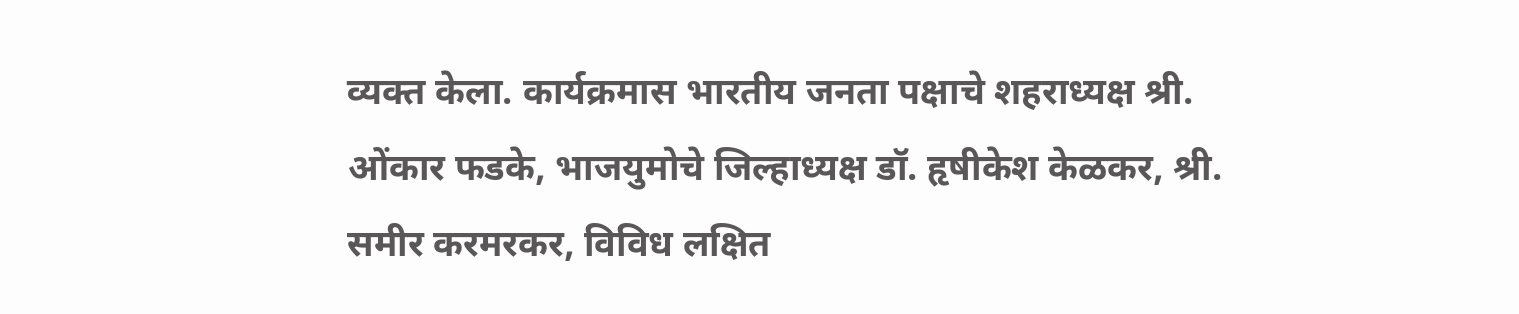व्यक्त केला. कार्यक्रमास भारतीय जनता पक्षाचे शहराध्यक्ष श्री. ओंकार फडके, भाजयुमोचे जिल्हाध्यक्ष डॉ. हृषीकेश केळकर, श्री. समीर करमरकर, विविध लक्षित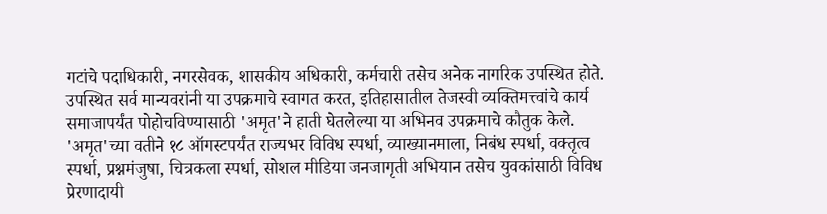गटांचे पदाधिकारी, नगरसेवक, शासकीय अधिकारी, कर्मचारी तसेच अनेक नागरिक उपस्थित होते. उपस्थित सर्व मान्यवरांनी या उपक्रमाचे स्वागत करत, इतिहासातील तेजस्वी व्यक्तिमत्त्वांचे कार्य समाजापर्यंत पोहोचविण्यासाठी 'अमृत'ने हाती घेतलेल्या या अभिनव उपक्रमाचे कौतुक केले.
'अमृत'च्या वतीने १८ ऑगस्टपर्यंत राज्यभर विविध स्पर्धा, व्याख्यानमाला, निबंध स्पर्धा, वक्तृत्व स्पर्धा, प्रश्नमंजुषा, चित्रकला स्पर्धा, सोशल मीडिया जनजागृती अभियान तसेच युवकांसाठी विविध प्रेरणादायी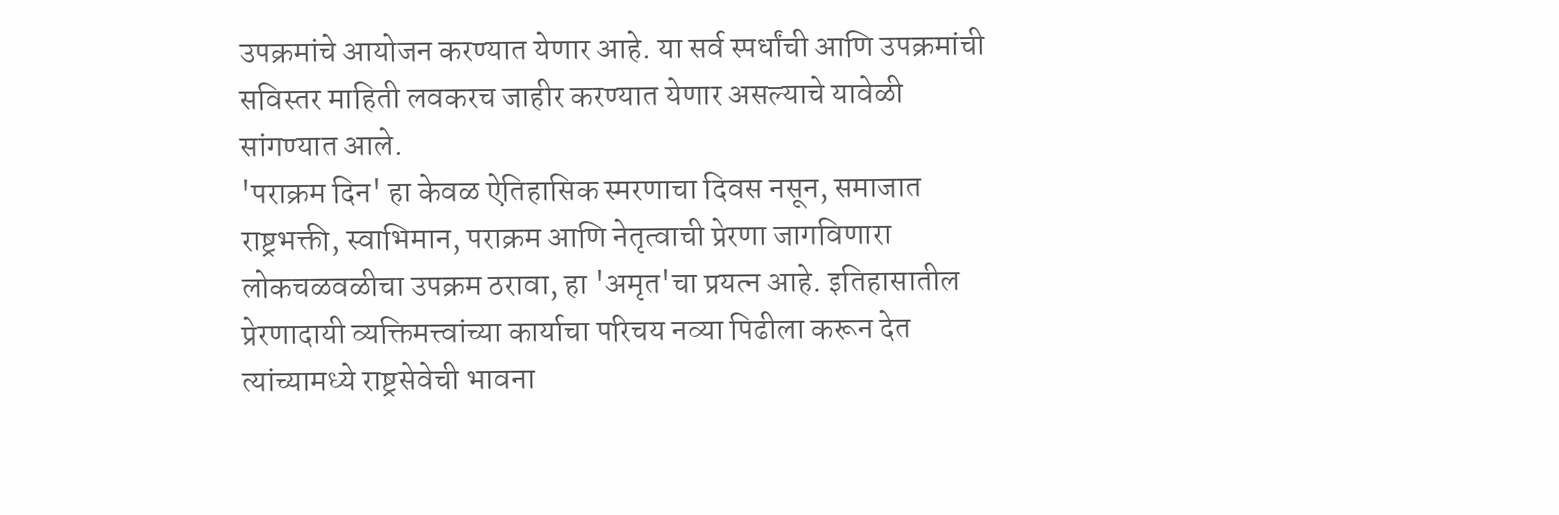उपक्रमांचे आयोजन करण्यात येणार आहे. या सर्व स्पर्धांची आणि उपक्रमांची सविस्तर माहिती लवकरच जाहीर करण्यात येणार असल्याचे यावेळी सांगण्यात आले.
'पराक्रम दिन' हा केवळ ऐतिहासिक स्मरणाचा दिवस नसून, समाजात राष्ट्रभक्ती, स्वाभिमान, पराक्रम आणि नेतृत्वाची प्रेरणा जागविणारा लोकचळवळीचा उपक्रम ठरावा, हा 'अमृत'चा प्रयत्न आहे. इतिहासातील प्रेरणादायी व्यक्तिमत्त्वांच्या कार्याचा परिचय नव्या पिढीला करून देत त्यांच्यामध्ये राष्ट्रसेवेची भावना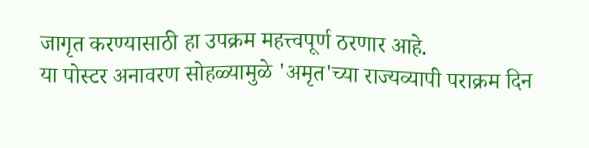जागृत करण्यासाठी हा उपक्रम महत्त्वपूर्ण ठरणार आहे.
या पोस्टर अनावरण सोहळ्यामुळे 'अमृत'च्या राज्यव्यापी पराक्रम दिन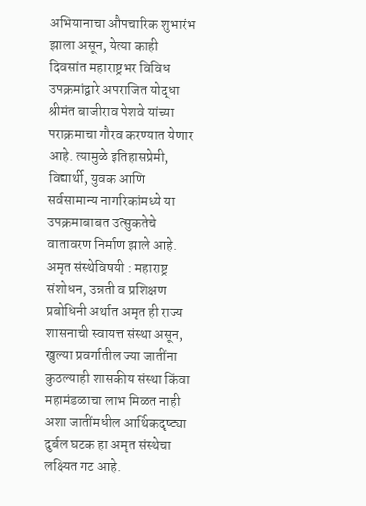अभियानाचा औपचारिक शुभारंभ झाला असून, येत्या काही दिवसांत महाराष्ट्रभर विविध उपक्रमांद्वारे अपराजित योद्धा श्रीमंत बाजीराव पेशवे यांच्या पराक्रमाचा गौरव करण्यात येणार आहे. त्यामुळे इतिहासप्रेमी, विद्यार्थी, युवक आणि सर्वसामान्य नागरिकांमध्ये या उपक्रमाबाबत उत्सुकतेचे वातावरण निर्माण झाले आहे.
अमृत संस्थेविषयी : महाराष्ट्र संशोधन, उन्नती व प्रशिक्षण प्रबोधिनी अर्थात अमृत ही राज्य शासनाची स्वायत्त संस्था असून, खुल्या प्रवर्गातील ज्या जातींना कुठल्याही शासकीय संस्था किंवा महामंडळाचा लाभ मिळत नाही अशा जातींमधील आर्थिकदृष्ट्या दुर्बल घटक हा अमृत संस्थेचा लक्ष्यित गट आहे.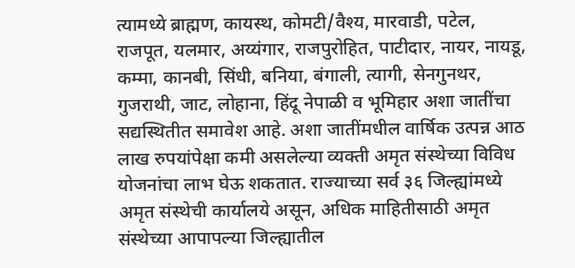त्यामध्ये ब्राह्मण, कायस्थ, कोमटी/वैश्य, मारवाडी, पटेल, राजपूत, यलमार, अय्यंगार, राजपुरोहित, पाटीदार, नायर, नायडू, कम्मा, कानबी, सिंधी, बनिया, बंगाली, त्यागी, सेनगुनथर, गुजराथी, जाट, लोहाना, हिंदू नेपाळी व भूमिहार अशा जातींचा सद्यस्थितीत समावेश आहे. अशा जातींमधील वार्षिक उत्पन्न आठ लाख रुपयांपेक्षा कमी असलेल्या व्यक्ती अमृत संस्थेच्या विविध योजनांचा लाभ घेऊ शकतात. राज्याच्या सर्व ३६ जिल्ह्यांमध्ये अमृत संस्थेची कार्यालये असून, अधिक माहितीसाठी अमृत संस्थेच्या आपापल्या जिल्ह्यातील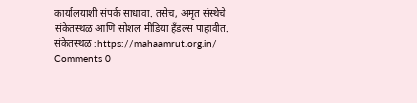कार्यालयाशी संपर्क साधावा. तसेच, अमृत संस्थेचे संकेतस्थळ आणि सोशल मीडिया हँडल्स पाहावीत.
संकेतस्थळ :https://mahaamrut.org.in/
Comments 0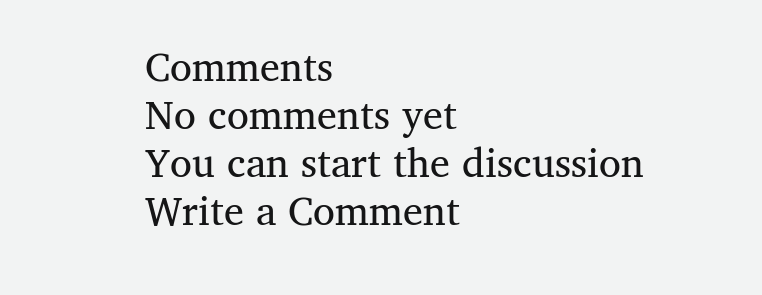Comments
No comments yet
You can start the discussion
Write a Comment